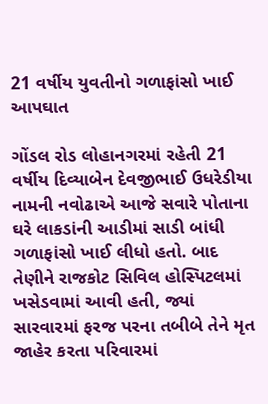21 વર્ષીય યુવતીનો ગળાફાંસો ખાઈ આપઘાત

ગોંડલ રોડ લોહાનગરમાં રહેતી 21 વર્ષીય દિવ્યાબેન દેવજીભાઈ ઉધરેડીયા નામની નવોઢાએ આજે સવારે પોતાના ઘરે લાકડાંની આડીમાં સાડી બાંધી ગળાફાંસો ખાઈ લીધો હતો. બાદ તેણીને રાજકોટ સિવિલ હોસ્પિટલમાં ખસેડવામાં આવી હતી, જ્યાં સારવારમાં ફરજ પરના તબીબે તેને મૃત જાહેર કરતા પરિવારમાં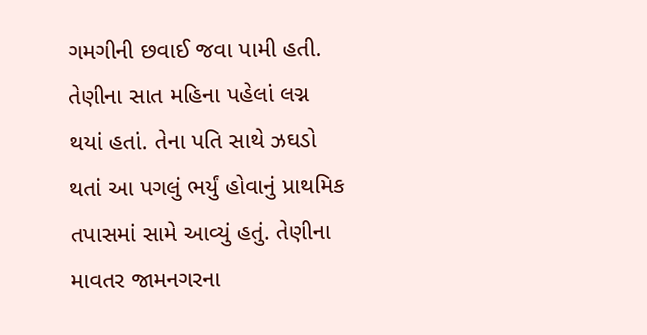ગમગીની છવાઈ જવા પામી હતી. તેણીના સાત મહિના પહેલાં લગ્ન થયાં હતાં. તેના પતિ સાથે ઝઘડો થતાં આ પગલું ભર્યું હોવાનું પ્રાથમિક તપાસમાં સામે આવ્યું હતું. તેણીના માવતર જામનગરના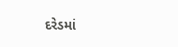દરેડમાં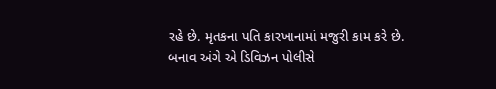રહે છે. મૃતકના પતિ કારખાનામાં મજુરી કામ કરે છે. બનાવ અંગે એ ડિવિઝન પોલીસે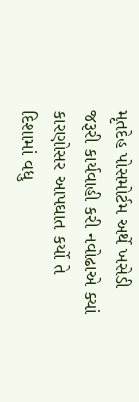મૃતદેહ પોસમોર્ટમ અર્થે ખસેડી જરૂરી કાર્યવાહી કરી નવોઢાએ ક્યાં કારણોસર આપઘાત કર્યો તે દિશામાં વધુ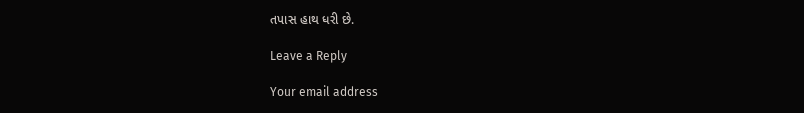તપાસ હાથ ધરી છે.

Leave a Reply

Your email address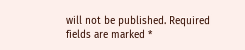will not be published. Required fields are marked *